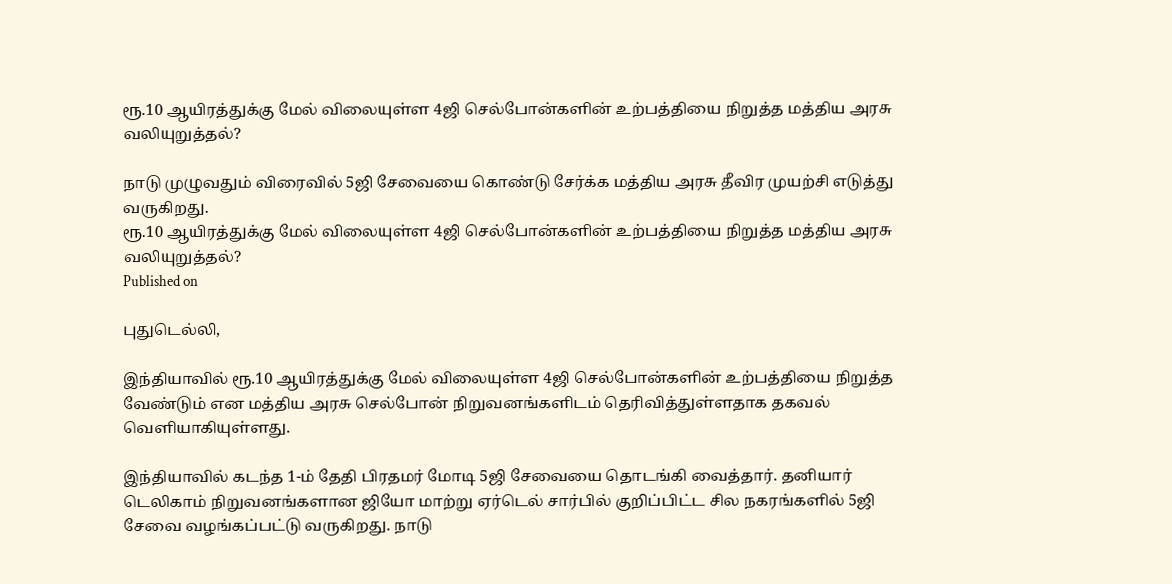ரூ.10 ஆயிரத்துக்கு மேல் விலையுள்ள 4ஜி செல்போன்களின் உற்பத்தியை நிறுத்த மத்திய அரசு வலியுறுத்தல்?

நாடு முழுவதும் விரைவில் 5ஜி சேவையை கொண்டு சேர்க்க மத்திய அரசு தீவிர முயற்சி எடுத்து வருகிறது.
ரூ.10 ஆயிரத்துக்கு மேல் விலையுள்ள 4ஜி செல்போன்களின் உற்பத்தியை நிறுத்த மத்திய அரசு வலியுறுத்தல்?
Published on

புதுடெல்லி,

இந்தியாவில் ரூ.10 ஆயிரத்துக்கு மேல் விலையுள்ள 4ஜி செல்போன்களின் உற்பத்தியை நிறுத்த வேண்டும் என மத்திய அரசு செல்போன் நிறுவனங்களிடம் தெரிவித்துள்ளதாக தகவல் வெளியாகியுள்ளது.

இந்தியாவில் கடந்த 1-ம் தேதி பிரதமர் மோடி 5ஜி சேவையை தொடங்கி வைத்தார். தனியார் டெலிகாம் நிறுவனங்களான ஜியோ மாற்று ஏர்டெல் சார்பில் குறிப்பிட்ட சில நகரங்களில் 5ஜி சேவை வழங்கப்பட்டு வருகிறது. நாடு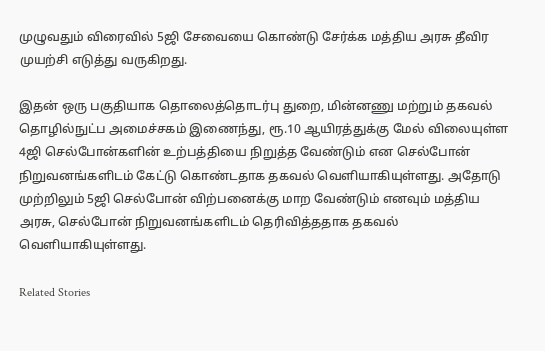முழுவதும் விரைவில் 5ஜி சேவையை கொண்டு சேர்க்க மத்திய அரசு தீவிர முயற்சி எடுத்து வருகிறது.

இதன் ஒரு பகுதியாக தொலைத்தொடர்பு துறை, மின்னணு மற்றும் தகவல் தொழில்நுட்ப அமைச்சகம் இணைந்து, ரூ.10 ஆயிரத்துக்கு மேல் விலையுள்ள 4ஜி செல்போன்களின் உற்பத்தியை நிறுத்த வேண்டும் என செல்போன் நிறுவனங்களிடம் கேட்டு கொண்டதாக தகவல் வெளியாகியுள்ளது. அதோடு முற்றிலும் 5ஜி செல்போன் விற்பனைக்கு மாற வேண்டும் எனவும் மத்திய அரசு, செல்போன் நிறுவனங்களிடம் தெரிவித்ததாக தகவல் வெளியாகியுள்ளது.

Related Stories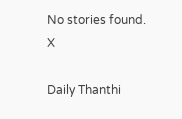No stories found.
X

Daily Thanthi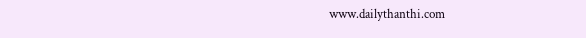www.dailythanthi.com